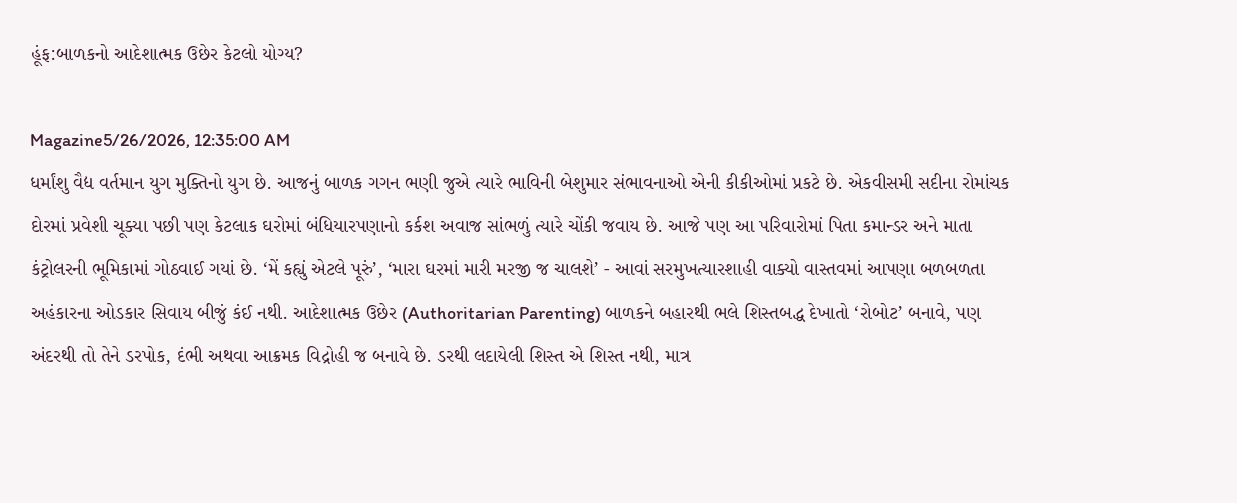હૂંફ:બાળકનો આદેશાત્મક ઉછેર કેટલો યોગ્ય?

Magazine5/26/2026, 12:35:00 AM
ધર્માંશુ વૈદ્ય વર્તમાન યુગ મુક્તિનો યુગ છે. આજનું બાળક ગગન ભણી જુએ ત્યારે ભાવિની બેશુમાર સંભાવનાઓ એની કીકીઓમાં પ્રકટે છે. એકવીસમી સદીના રોમાંચક દોરમાં પ્રવેશી ચૂક્યા પછી પણ કેટલાક ઘરોમાં બંધિયારપણાનો કર્કશ અવાજ સાંભળું ત્યારે ચોંકી જવાય છે. આજે પણ આ પરિવારોમાં પિતા કમાન્ડર અને માતા કંટ્રોલરની ભૂમિકામાં ગોઠવાઈ ગયાં છે. ‘મેં કહ્યું એટલે પૂરું’, ‘મારા ઘરમાં મારી મરજી જ ચાલશે’ - આવાં સરમુખત્યારશાહી વાક્યો વાસ્તવમાં આપણા બળબળતા અહંકારના ઓડકાર સિવાય બીજું કંઈ નથી. આદેશાત્મક ઉછેર (Authoritarian Parenting) બાળકને બહારથી ભલે શિસ્તબદ્ધ દેખાતો ‘રોબોટ’ બનાવે, પણ અંદરથી તો તેને ડરપોક, દંભી અથવા આક્રમક વિદ્રોહી જ બનાવે છે. ડરથી લદાયેલી શિસ્ત એ શિસ્ત નથી, માત્ર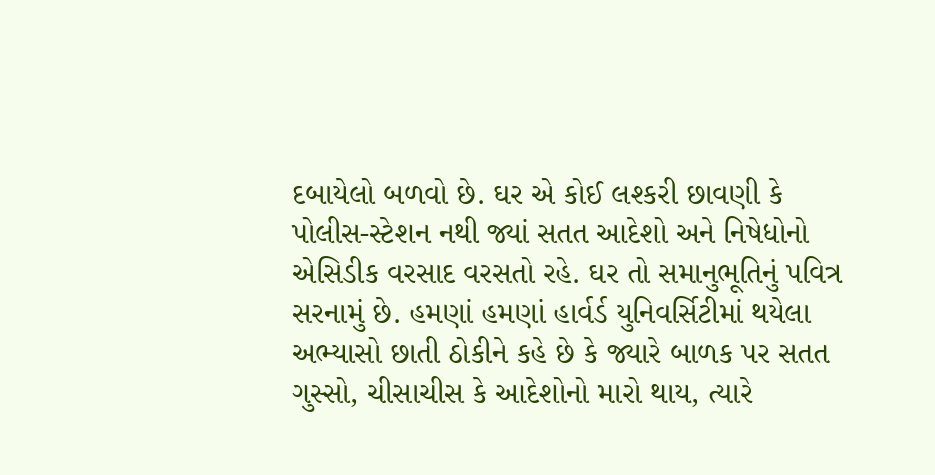દબાયેલો બળવો છે. ઘર એ કોઈ લશ્કરી છાવણી કે પોલીસ-સ્ટેશન નથી જ્યાં સતત આદેશો અને નિષેધોનો એસિડીક વરસાદ વરસતો રહે. ઘર તો સમાનુભૂતિનું પવિત્ર સરનામું છે. હમણાં હમણાં હાર્વર્ડ યુનિવર્સિટીમાં થયેલા અભ્યાસો છાતી ઠોકીને કહે છે કે જ્યારે બાળક પર સતત ગુસ્સો, ચીસાચીસ કે આદેશોનો મારો થાય, ત્યારે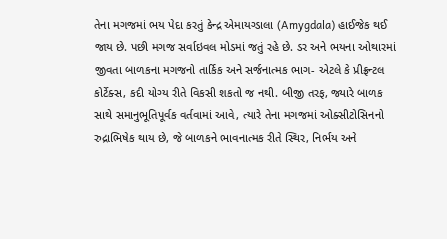તેના મગજમાં ભય પેદા કરતું કેન્દ્ર એમાયગ્ડાલા (Amygdala) હાઈજેક થઈ જાય છે. પછી મગજ સર્વાઇવલ મોડમાં જતું રહે છે. ડર અને ભયના ઓથારમાં જીવતા બાળકના મગજનો તાર્કિક અને સર્જનાત્મક ભાગ- એટલે કે પ્રીફ્રન્ટલ કોર્ટેક્સ, કદી યોગ્ય રીતે વિકસી શકતો જ નથી. બીજી તરફ, જ્યારે બાળક સાથે સમાનુભૂતિપૂર્વક વર્તવામાં આવે, ત્યારે તેના મગજમાં ઓક્સીટોસિનનો રુદ્રાભિષેક થાય છે, જે બાળકને ભાવનાત્મક રીતે સ્થિર, નિર્ભય અને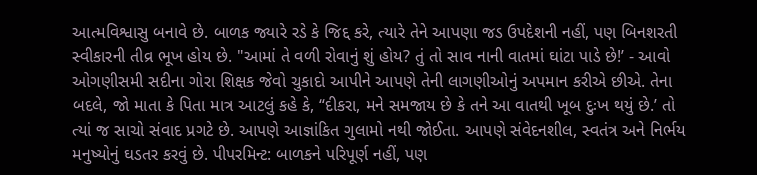આત્મવિશ્વાસુ બનાવે છે. બાળક જ્યારે રડે કે જિદ્દ કરે, ત્યારે તેને આપણા જડ ઉપદેશની નહીં, પણ બિનશરતી સ્વીકારની તીવ્ર ભૂખ હોય છે. "આમાં તે વળી રોવાનું શું હોય? તું તો સાવ નાની વાતમાં ઘાંટા પાડે છે!’ - આવો ઓગણીસમી સદીના ગોરા શિક્ષક જેવો ચુકાદો આપીને આપણે તેની લાગણીઓનું અપમાન કરીએ છીએ. તેના બદલે, જો માતા કે પિતા માત્ર આટલું કહે કે, “દીકરા, મને સમજાય છે કે તને આ વાતથી ખૂબ દુઃખ થયું છે.’ તો ત્યાં જ સાચો સંવાદ પ્રગટે છે. આપણે આજ્ઞાંકિત ગુલામો નથી જોઈતા. આપણે સંવેદનશીલ, સ્વતંત્ર અને નિર્ભય મનુષ્યોનું ઘડતર કરવું છે. પીપરમિન્ટ: બાળકને પરિપૂર્ણ નહીં, પણ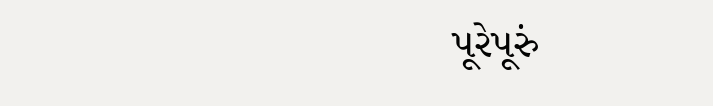પૂરેપૂરું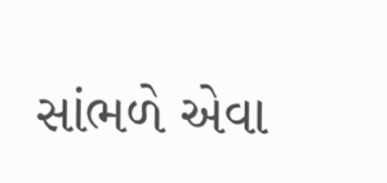સાંભળે એવા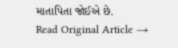માતાપિતા જોઈએ છે.
Read Original Article →